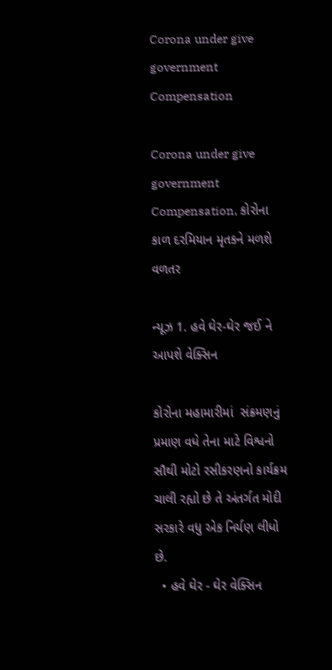Corona under give government Compensation

Corona under give government Compensation, કોરોના કાળ દરમિયાન મૃતકને મળશે વળતર

ન્યૂઝ 1. હવે ઘેર-ઘેર જઈ ને આપશે વેક્સિન

કોરોના મહામારીમાં  સંક્રમણનું પ્રમાણ વધે તેના માટે વિશ્વનો સૌથી મોટો રસીકરણનો કાર્યક્રમ ચાલી રહ્યો છે તે અંતર્ગત મોદી સરકારે વધુ એક નિર્યણ લીધો છે.
  • હવે ઘેર - ઘેર વેક્સિન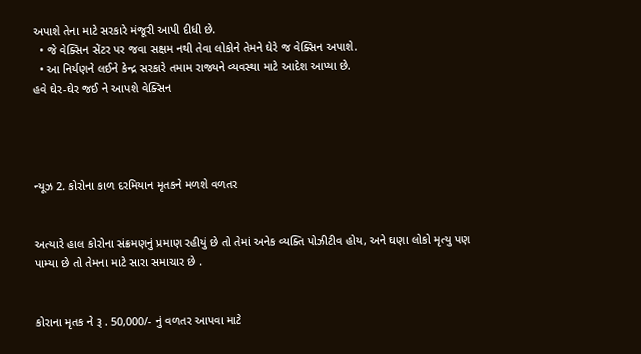અપાશે તેના માટે સરકારે મંજૂરી આપી દીધી છે.
  • જે વેક્સિન સેંટર પર જવા સક્ષમ નથી તેવા લોકોને તેમને ઘેરે જ વેક્સિન અપાશે.
  • આ નિર્યણને લઈને કેન્દ્ર સરકારે તમામ રાજ્યને વ્યવસ્થા માટે આદેશ આપ્યા છે.
હવે ઘેર-ઘેર જઈ ને આપશે વેક્સિન




ન્યૂઝ 2. કોરોના કાળ દરમિયાન મૃતકને મળશે વળતર


અત્યારે હાલ કોરોના સંક્રમણનું પ્રમાણ રહીયું છે તો તેમાં અનેક વ્યક્તિ પોઝીટીવ હોય, અને ઘણા લોકો મૃત્યુ પણ પામ્યા છે તો તેમના માટે સારા સમાચાર છે .


કોરાના મૃતક ને રૂ . 50,000/- નું વળતર આપવા માટે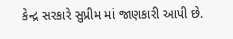કેન્દ્ર સરકારે સુપ્રીમ માં જાણકારી આપી છે.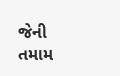જેની તમામ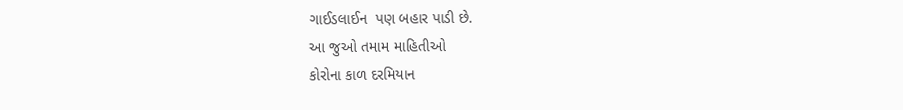ગાઈડલાઈન  પણ બહાર પાડી છે.
આ જુઓ તમામ માહિતીઓ
કોરોના કાળ દરમિયાન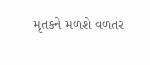મૃતકને મળશે વળતર